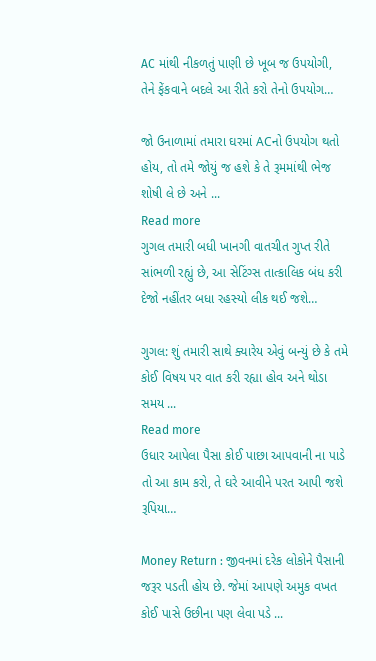AC માંથી નીકળતું પાણી છે ખૂબ જ ઉપયોગી, તેને ફેંકવાને બદલે આ રીતે કરો તેનો ઉપયોગ…

જો ઉનાળામાં તમારા ઘરમાં ACનો ઉપયોગ થતો હોય, તો તમે જોયું જ હશે કે તે રૂમમાંથી ભેજ શોષી લે છે અને ...
Read more
ગુગલ તમારી બધી ખાનગી વાતચીત ગુપ્ત રીતે સાંભળી રહ્યું છે, આ સેટિંગ્સ તાત્કાલિક બંધ કરી દેજો નહીંતર બધા રહસ્યો લીક થઈ જશે…

ગુગલ: શું તમારી સાથે ક્યારેય એવું બન્યું છે કે તમે કોઈ વિષય પર વાત કરી રહ્યા હોવ અને થોડા સમય ...
Read more
ઉધાર આપેલા પૈસા કોઈ પાછા આપવાની ના પાડે તો આ કામ કરો, તે ઘરે આવીને પરત આપી જશે રૂપિયા…

Money Return : જીવનમાં દરેક લોકોને પૈસાની જરૂર પડતી હોય છે. જેમાં આપણે અમુક વખત કોઈ પાસે ઉછીના પણ લેવા પડે ...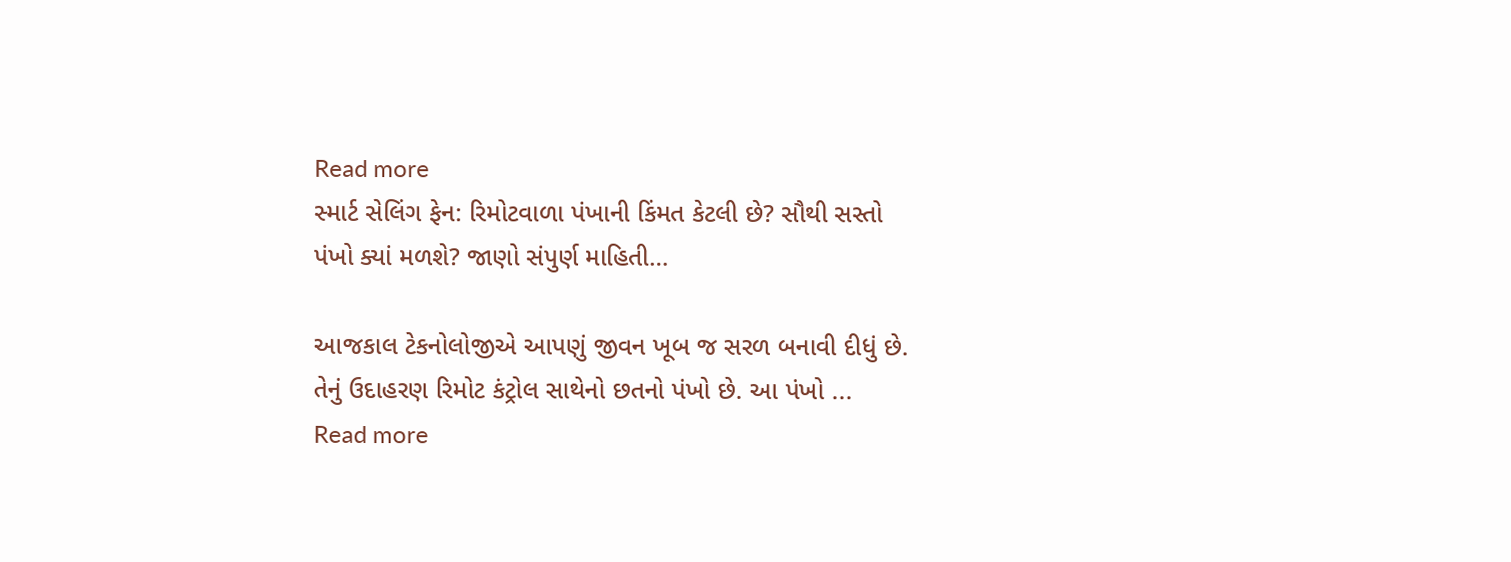Read more
સ્માર્ટ સેલિંગ ફેન: રિમોટવાળા પંખાની કિંમત કેટલી છે? સૌથી સસ્તો પંખો ક્યાં મળશે? જાણો સંપુર્ણ માહિતી…

આજકાલ ટેકનોલોજીએ આપણું જીવન ખૂબ જ સરળ બનાવી દીધું છે. તેનું ઉદાહરણ રિમોટ કંટ્રોલ સાથેનો છતનો પંખો છે. આ પંખો ...
Read more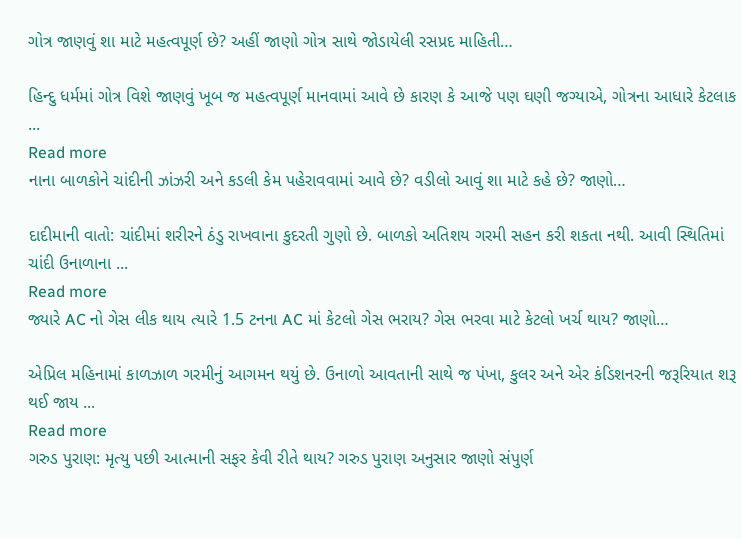ગોત્ર જાણવું શા માટે મહત્વપૂર્ણ છે? અહીં જાણો ગોત્ર સાથે જોડાયેલી રસપ્રદ માહિતી…

હિન્દુ ધર્મમાં ગોત્ર વિશે જાણવું ખૂબ જ મહત્વપૂર્ણ માનવામાં આવે છે કારણ કે આજે પણ ઘણી જગ્યાએ, ગોત્રના આધારે કેટલાક ...
Read more
નાના બાળકોને ચાંદીની ઝાંઝરી અને કડલી કેમ પહેરાવવામાં આવે છે? વડીલો આવું શા માટે કહે છે? જાણો…

દાદીમાની વાતો: ચાંદીમાં શરીરને ઠંડુ રાખવાના કુદરતી ગુણો છે. બાળકો અતિશય ગરમી સહન કરી શકતા નથી. આવી સ્થિતિમાં ચાંદી ઉનાળાના ...
Read more
જ્યારે AC નો ગેસ લીક થાય ત્યારે 1.5 ટનના AC માં કેટલો ગેસ ભરાય? ગેસ ભરવા માટે કેટલો ખર્ચ થાય? જાણો…

એપ્રિલ મહિનામાં કાળઝાળ ગરમીનું આગમન થયું છે. ઉનાળો આવતાની સાથે જ પંખા, કુલર અને એર કંડિશનરની જરૂરિયાત શરૂ થઈ જાય ...
Read more
ગરુડ પુરાણ: મૃત્યુ પછી આત્માની સફર કેવી રીતે થાય? ગરુડ પુરાણ અનુસાર જાણો સંપુર્ણ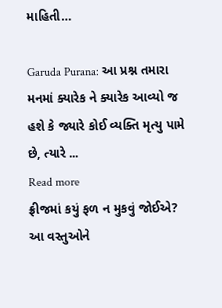માહિતી…

Garuda Purana: આ પ્રશ્ન તમારા મનમાં ક્યારેક ને ક્યારેક આવ્યો જ હશે કે જ્યારે કોઈ વ્યક્તિ મૃત્યુ પામે છે, ત્યારે ...
Read more
ફ્રીજમાં કયું ફળ ન મુકવું જોઈએ? આ વસ્તુઓને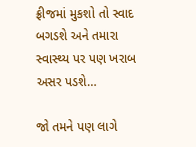ફ્રીજમાં મુકશો તો સ્વાદ બગડશે અને તમારા સ્વાસ્થ્ય પર પણ ખરાબ અસર પડશે…

જો તમને પણ લાગે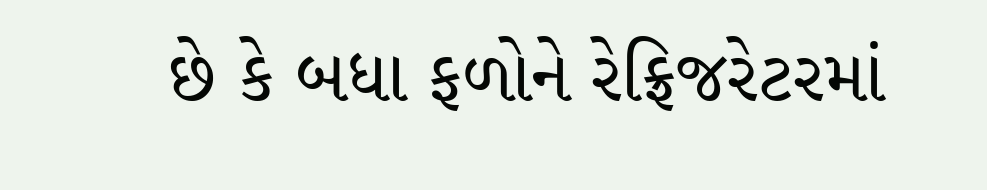છે કે બધા ફળોને રેફ્રિજરેટરમાં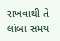રાખવાથી તે લાંબા સમય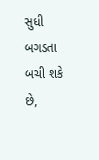સુધી બગડતા બચી શકે છે,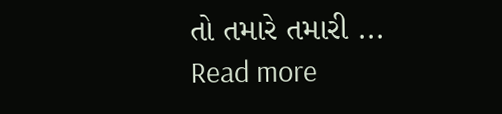તો તમારે તમારી ...
Read more